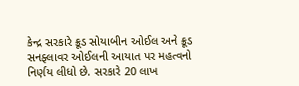કેન્દ્ર સરકારે ક્રૂડ સોયાબીન ઓઈલ અને ક્રૂડ સનફ્લાવર ઓઈલની આયાત પર મહત્વનો નિર્ણય લીધો છે. સરકારે 20 લાખ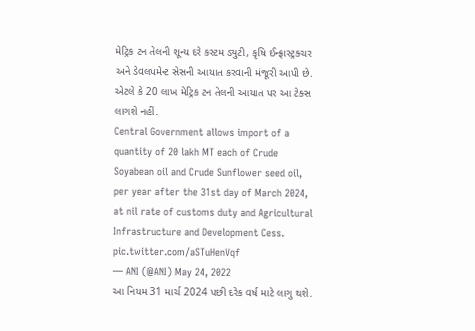મેટ્રિક ટન તેલની શૂન્ય દરે કસ્ટમ ડ્યુટી, કૃષિ ઈન્ફ્રાસ્ટ્રક્ચર અને ડેવલપમેન્ટ સેસની આયાત કરવાની મંજૂરી આપી છે. એટલે કે 20 લાખ મેટ્રિક ટન તેલની આયાત પર આ ટેક્સ લાગશે નહીં.
Central Government allows import of a quantity of 20 lakh MT each of Crude Soyabean oil and Crude Sunflower seed oil, per year after the 31st day of March 2024, at nil rate of customs duty and Agricultural Infrastructure and Development Cess. pic.twitter.com/aSTuHenVqf
— ANI (@ANI) May 24, 2022
આ નિયમ 31 માર્ચ 2024 પછી દરેક વર્ષ માટે લાગુ થશે.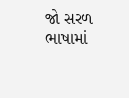જો સરળ ભાષામાં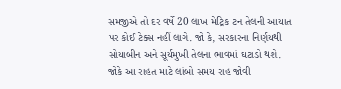સમજીએ તો દર વર્ષે 20 લાખ મેટ્રિક ટન તેલની આયાત પર કોઈ ટેક્સ નહીં લાગે. જો કે, સરકારના નિર્ણયથી સોયાબીન અને સૂર્યમુખી તેલના ભાવમાં ઘટાડો થશે. જોકે આ રાહત માટે લાંબો સમય રાહ જોવી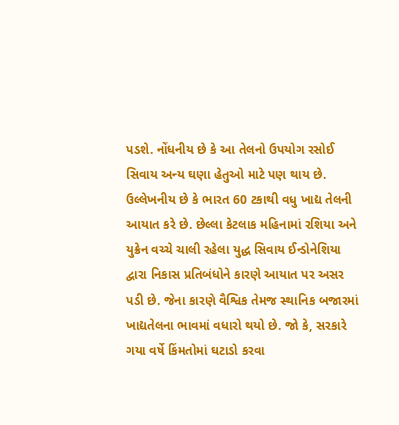પડશે. નોંધનીય છે કે આ તેલનો ઉપયોગ રસોઈ સિવાય અન્ય ઘણા હેતુઓ માટે પણ થાય છે.
ઉલ્લેખનીય છે કે ભારત 60 ટકાથી વધુ ખાદ્ય તેલની આયાત કરે છે. છેલ્લા કેટલાક મહિનામાં રશિયા અને યુક્રેન વચ્ચે ચાલી રહેલા યુદ્ધ સિવાય ઈન્ડોનેશિયા દ્વારા નિકાસ પ્રતિબંધોને કારણે આયાત પર અસર પડી છે. જેના કારણે વૈશ્વિક તેમજ સ્થાનિક બજારમાં ખાદ્યતેલના ભાવમાં વધારો થયો છે. જો કે, સરકારે ગયા વર્ષે કિંમતોમાં ઘટાડો કરવા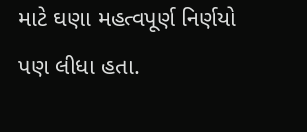માટે ઘણા મહત્વપૂર્ણ નિર્ણયો પણ લીધા હતા.